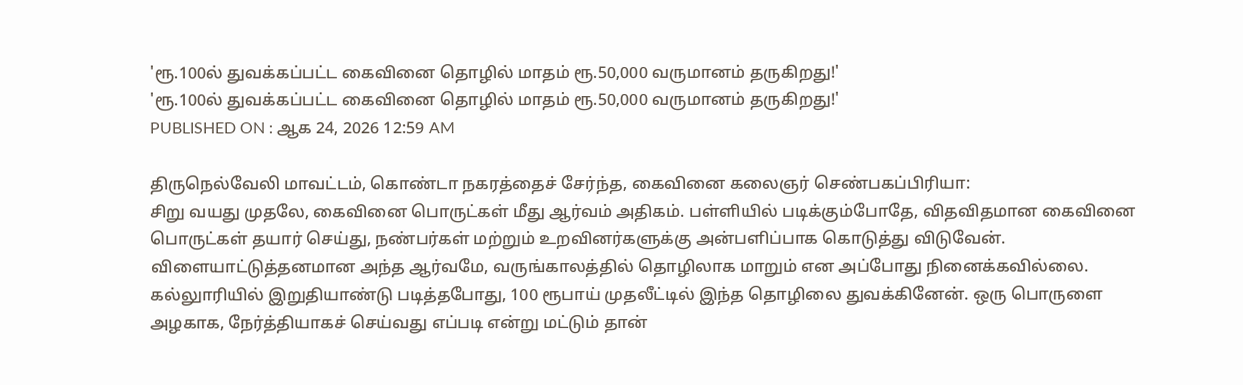'ரூ.100ல் துவக்கப்பட்ட கைவினை தொழில் மாதம் ரூ.50,000 வருமானம் தருகிறது!'
'ரூ.100ல் துவக்கப்பட்ட கைவினை தொழில் மாதம் ரூ.50,000 வருமானம் தருகிறது!'
PUBLISHED ON : ஆக 24, 2026 12:59 AM

திருநெல்வேலி மாவட்டம், கொண்டா நகரத்தைச் சேர்ந்த, கைவினை கலைஞர் செண்பகப்பிரியா:
சிறு வயது முதலே, கைவினை பொருட்கள் மீது ஆர்வம் அதிகம். பள்ளியில் படிக்கும்போதே, விதவிதமான கைவினை பொருட்கள் தயார் செய்து, நண்பர்கள் மற்றும் உறவினர்களுக்கு அன்பளிப்பாக கொடுத்து விடுவேன்.
விளையாட்டுத்தனமான அந்த ஆர்வமே, வருங்காலத்தில் தொழிலாக மாறும் என அப்போது நினைக்கவில்லை.
கல்லுாரியில் இறுதியாண்டு படித்தபோது, 100 ரூபாய் முதலீட்டில் இந்த தொழிலை துவக்கினேன். ஒரு பொருளை அழகாக, நேர்த்தியாகச் செய்வது எப்படி என்று மட்டும் தான்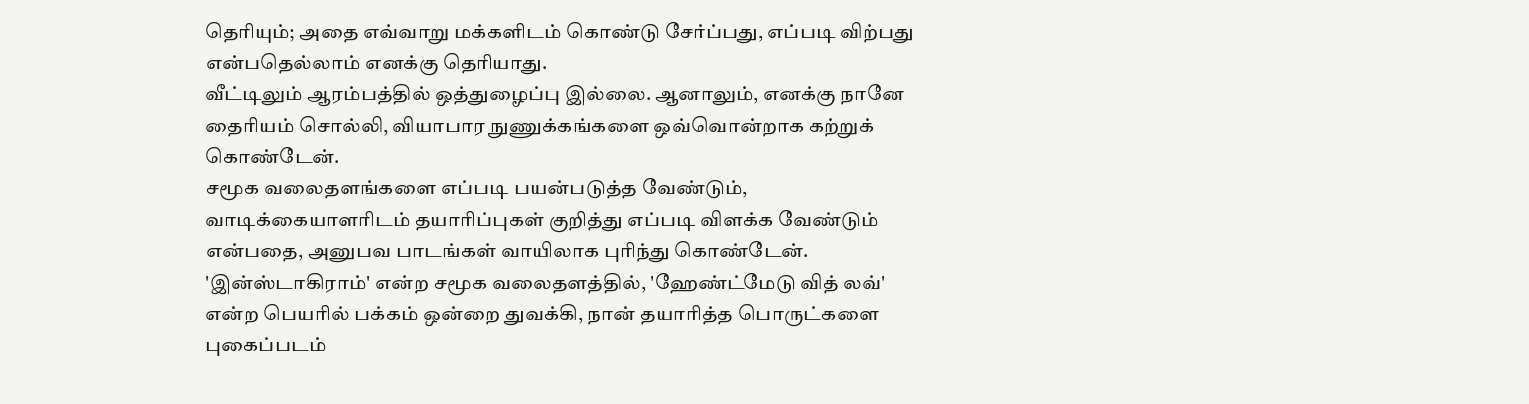தெரியும்; அதை எவ்வாறு மக்களிடம் கொண்டு சேர்ப்பது, எப்படி விற்பது என்பதெல்லாம் எனக்கு தெரியாது.
வீட்டிலும் ஆரம்பத்தில் ஒத்துழைப்பு இல்லை. ஆனாலும், எனக்கு நானே தைரியம் சொல்லி, வியாபார நுணுக்கங்களை ஒவ்வொன்றாக கற்றுக் கொண்டேன்.
சமூக வலைதளங்களை எப்படி பயன்படுத்த வேண்டும், வாடிக்கையாளரிடம் தயாரிப்புகள் குறித்து எப்படி விளக்க வேண்டும் என்பதை, அனுபவ பாடங்கள் வாயிலாக புரிந்து கொண்டேன்.
'இன்ஸ்டாகிராம்' என்ற சமூக வலைதளத்தில், 'ஹேண்ட்மேடு வித் லவ்' என்ற பெயரில் பக்கம் ஒன்றை துவக்கி, நான் தயாரித்த பொருட்களை புகைப்படம்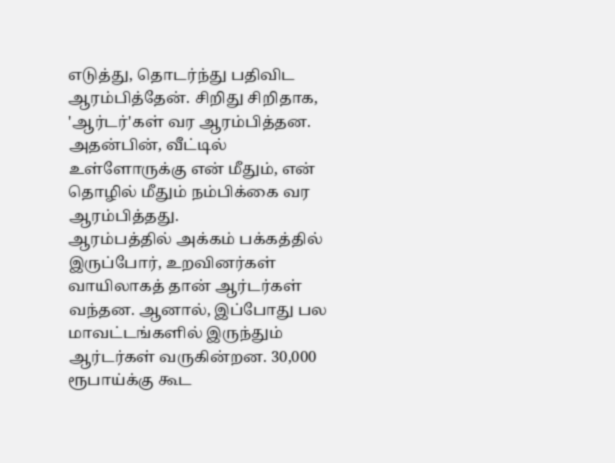எடுத்து, தொடர்ந்து பதிவிட ஆரம்பித்தேன். சிறிது சிறிதாக, 'ஆர்டர்'கள் வர ஆரம்பித்தன.
அதன்பின், வீட்டில் உள்ளோருக்கு என் மீதும், என் தொழில் மீதும் நம்பிக்கை வர ஆரம்பித்தது.
ஆரம்பத்தில் அக்கம் பக்கத்தில் இருப்போர், உறவினர்கள் வாயிலாகத் தான் ஆர்டர்கள் வந்தன. ஆனால், இப்போது பல மாவட்டங்களில் இருந்தும் ஆர்டர்கள் வருகின்றன. 30,000 ரூபாய்க்கு கூட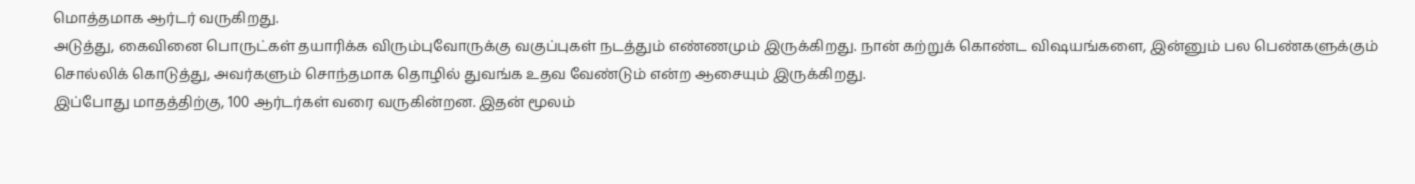மொத்தமாக ஆர்டர் வருகிறது.
அடுத்து, கைவினை பொருட்கள் தயாரிக்க விரும்புவோருக்கு வகுப்புகள் நடத்தும் எண்ணமும் இருக்கிறது. நான் கற்றுக் கொண்ட விஷயங்களை, இன்னும் பல பெண்களுக்கும் சொல்லிக் கொடுத்து, அவர்களும் சொந்தமாக தொழில் துவங்க உதவ வேண்டும் என்ற ஆசையும் இருக்கிறது.
இப்போது மாதத்திற்கு, 100 ஆர்டர்கள் வரை வருகின்றன. இதன் மூலம்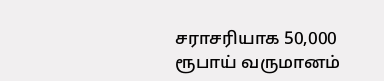சராசரியாக 50,000 ரூபாய் வருமானம்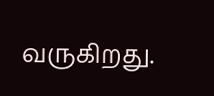வருகிறது.